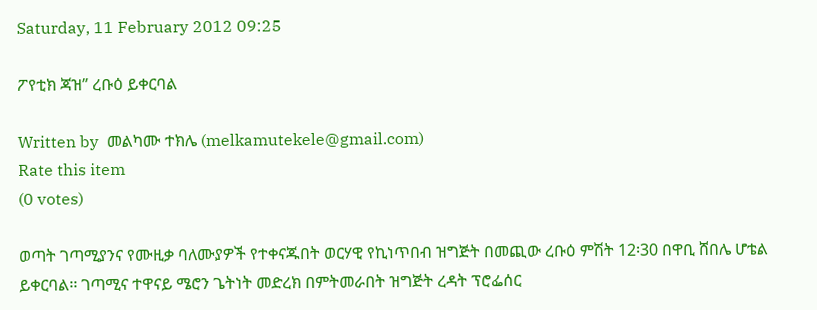Saturday, 11 February 2012 09:25

ፖየቲክ ጃዝ” ረቡዕ ይቀርባል

Written by  መልካሙ ተክሌ (melkamutekele@gmail.com)
Rate this item
(0 votes)

ወጣት ገጣሚያንና የሙዚቃ ባለሙያዎች የተቀናጁበት ወርሃዊ የኪነጥበብ ዝግጅት በመጪው ረቡዕ ምሽት 12፡30 በዋቢ ሸበሌ ሆቴል ይቀርባል፡፡ ገጣሚና ተዋናይ ሜሮን ጌትነት መድረክ በምትመራበት ዝግጅት ረዳት ፕሮፌሰር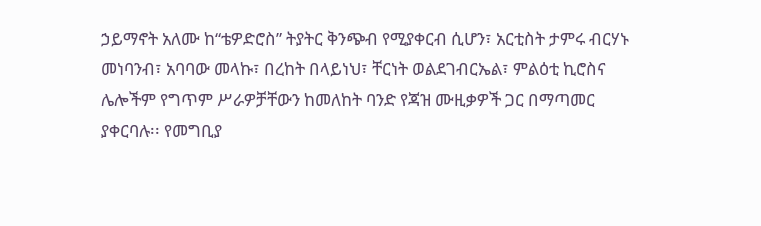ኃይማኖት አለሙ ከ“ቴዎድሮስ” ትያትር ቅንጭብ የሚያቀርብ ሲሆን፣ አርቲስት ታምሩ ብርሃኑ መነባንብ፣ አባባው መላኩ፣ በረከት በላይነህ፣ ቸርነት ወልደገብርኤል፣ ምልዕቲ ኪሮስና ሌሎችም የግጥም ሥራዎቻቸውን ከመለከት ባንድ የጃዝ ሙዚቃዎች ጋር በማጣመር ያቀርባሉ፡፡ የመግቢያ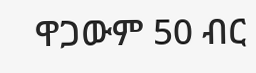ዋጋውም 50 ብር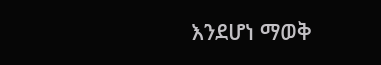እንደሆነ ማወቅ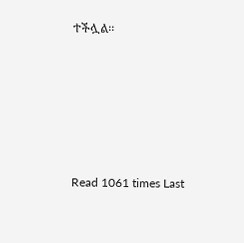ተችሏል፡፡





Read 1061 times Last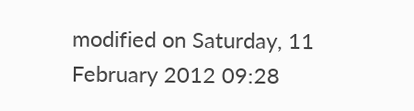modified on Saturday, 11 February 2012 09:28